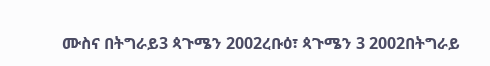ሙስና በትግራይ3 ጳጉሜን 2002ረቡዕ፣ ጳጉሜን 3 2002በትግራይ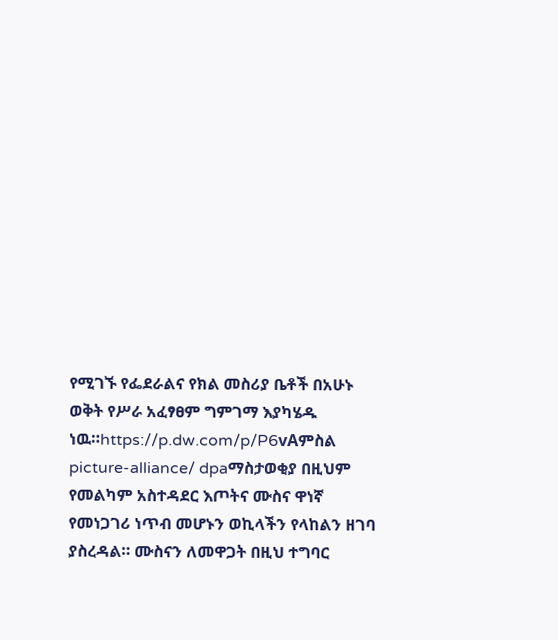የሚገኙ የፌደራልና የክል መስሪያ ቤቶች በአሁኑ ወቅት የሥራ አፈፃፀም ግምገማ እያካሄዱ ነዉ።https://p.dw.com/p/P6vAምስል picture-alliance/ dpaማስታወቂያ በዚህም የመልካም አስተዳደር እጦትና ሙስና ዋነኛ የመነጋገሪ ነጥብ መሆኑን ወኪላችን የላከልን ዘገባ ያስረዳል። ሙስናን ለመዋጋት በዚህ ተግባር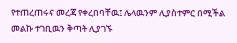የተጠረጠሩና መረጃ የቀረበባቸዉ፤ ሌላዉንም ሊያስተምር በሚችል መልኩ ተገቢዉን ቅጣት ሊያገኙ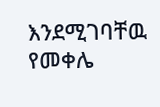እንደሚገባቸዉ የመቀሌ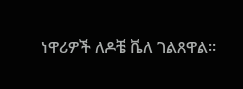ነዋሪዎች ለዶቼ ቬለ ገልጸዋል።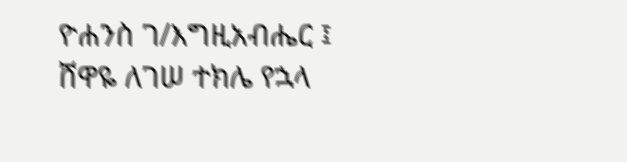ዮሐንስ ገ/እግዚአብሔር ፤ ሸዋዬ ለገሠ ተክሌ የኋላ